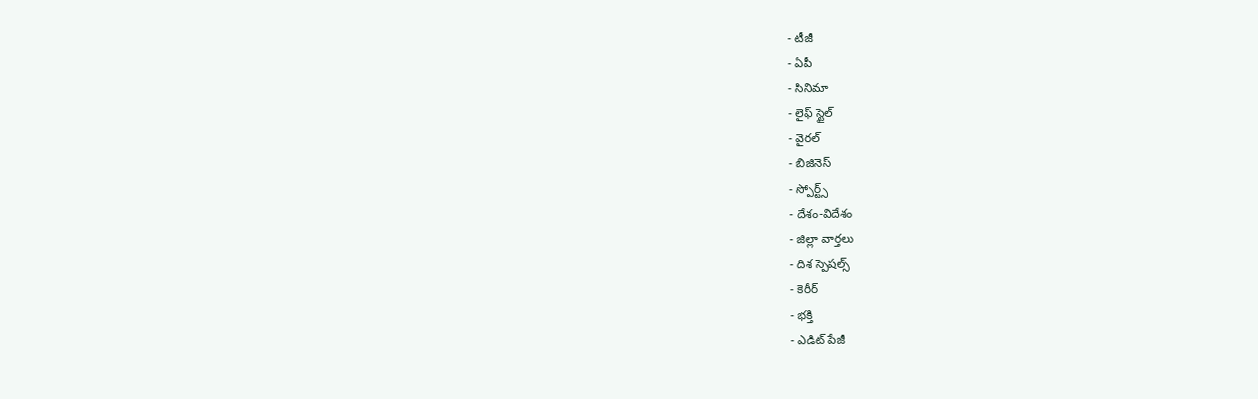- టీజీ
- ఏపీ
- సినిమా
- లైఫ్ స్టైల్
- వైరల్
- బిజినెస్
- స్పోర్ట్స్
- దేశం-విదేశం
- జిల్లా వార్తలు
- దిశ స్పెషల్స్
- కెరీర్
- భక్తి
- ఎడిట్ పేజీ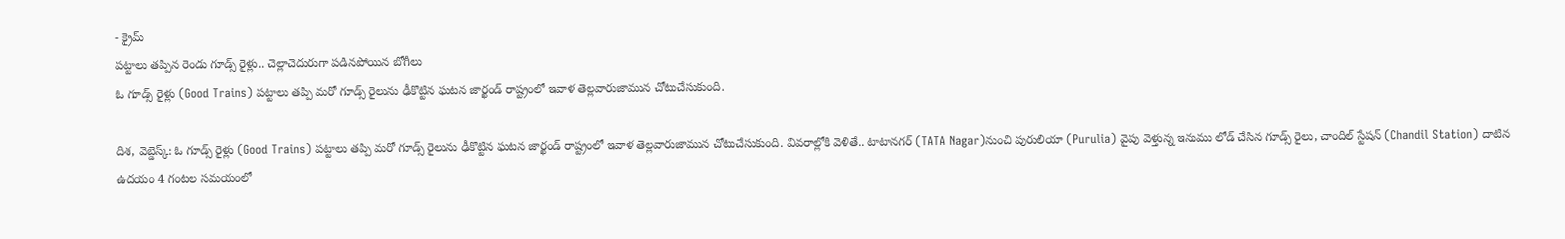- క్రైమ్
పట్టాలు తప్పిన రెండు గూడ్స్ రైళ్లు.. చెల్లాచెదురుగా పడినపోయిన బోగీలు
ఓ గూడ్స్ రైళ్లు (Good Trains) పట్టాలు తప్పి మరో గూడ్స్ రైలును ఢీకొట్టిన ఘటన జార్ఖండ్ రాష్ట్రంలో ఇవాళ తెల్లవారుజామున చోటుచేసుకుంది.

దిశ, వెబ్డెస్క్: ఓ గూడ్స్ రైళ్లు (Good Trains) పట్టాలు తప్పి మరో గూడ్స్ రైలును ఢీకొట్టిన ఘటన జార్ఖండ్ రాష్ట్రంలో ఇవాళ తెల్లవారుజామున చోటుచేసుకుంది. వివరాల్లోకి వెళితే.. టాటానగర్ (TATA Nagar)నుంచి పురులియా (Purulia) వైపు వెళ్తున్న ఇనుము లోడ్ చేసిన గూడ్స్ రైలు, చాందిల్ స్టేషన్ (Chandil Station) దాటిన ఉదయం 4 గంటల సమయంలో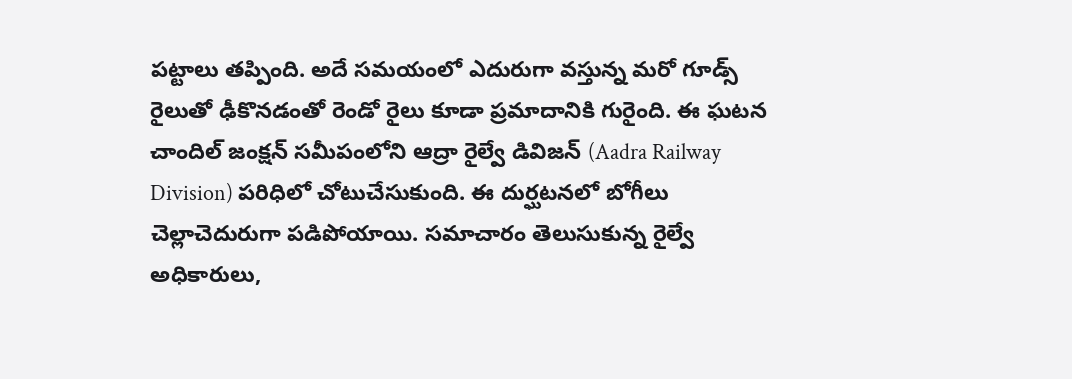పట్టాలు తప్పింది. అదే సమయంలో ఎదురుగా వస్తున్న మరో గూడ్స్ రైలుతో ఢీకొనడంతో రెండో రైలు కూడా ప్రమాదానికి గురైంది. ఈ ఘటన చాందిల్ జంక్షన్ సమీపంలోని ఆద్రా రైల్వే డివిజన్ (Aadra Railway Division) పరిధిలో చోటుచేసుకుంది. ఈ దుర్ఘటనలో బోగీలు చెల్లాచెదురుగా పడిపోయాయి. సమాచారం తెలుసుకున్న రైల్వే అధికారులు,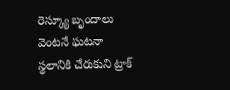రెస్క్యూ బృందాలు వెంటనే ఘటనా స్థలానికి చేరుకుని ట్రాక్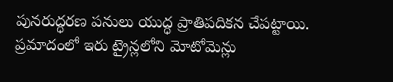పునరుద్ధరణ పనులు యుద్ధ ప్రాతిపదికన చేపట్టాయి. ప్రమాదంలో ఇరు ట్రైన్లలోని మోటోమెన్లు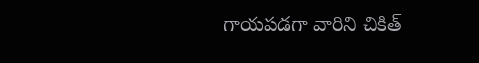గాయపడగా వారిని చికిత్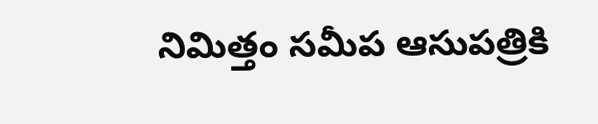నిమిత్తం సమీప ఆసుపత్రికి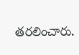తరలించారు.